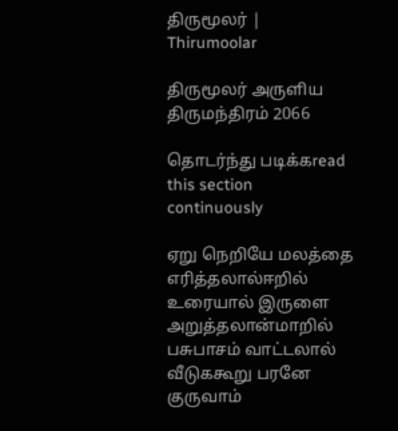திருமூலர் | Thirumoolar

திருமூலர் அருளிய
திருமந்திரம் 2066

தொடர்ந்து படிக்கread this section continuously

ஏறு நெறியே மலத்தை எரித்தலால்ஈறில் உரையால் இருளை அறுத்தலான்மாறில் பசுபாசம் வாட்டலால் வீடுககூறு பரனே குருவாம்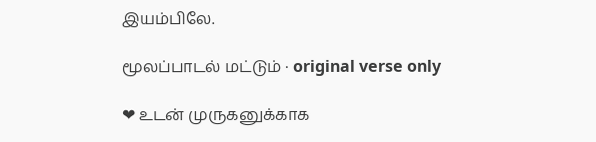இயம்பிலே.

மூலப்பாடல் மட்டும் · original verse only

❤ உடன் முருகனுக்காக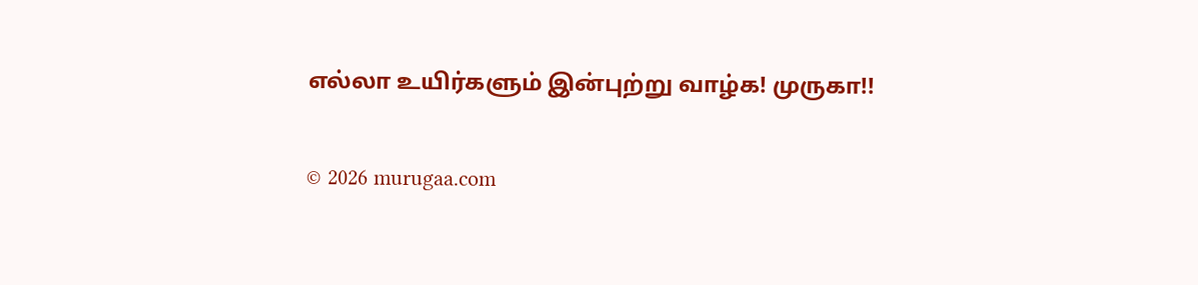எல்லா உயிர்களும் இன்புற்று வாழ்க! முருகா!!

© 2026 murugaa.com